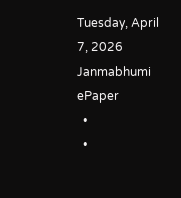Tuesday, April 7, 2026
Janmabhumi
ePaper
  •
  •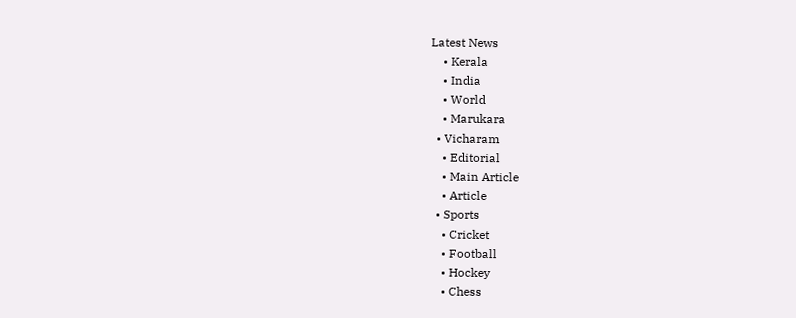Latest News
    • Kerala
    • India
    • World
    • Marukara
  • Vicharam
    • Editorial
    • Main Article
    • Article
  • Sports
    • Cricket
    • Football
    • Hockey
    • Chess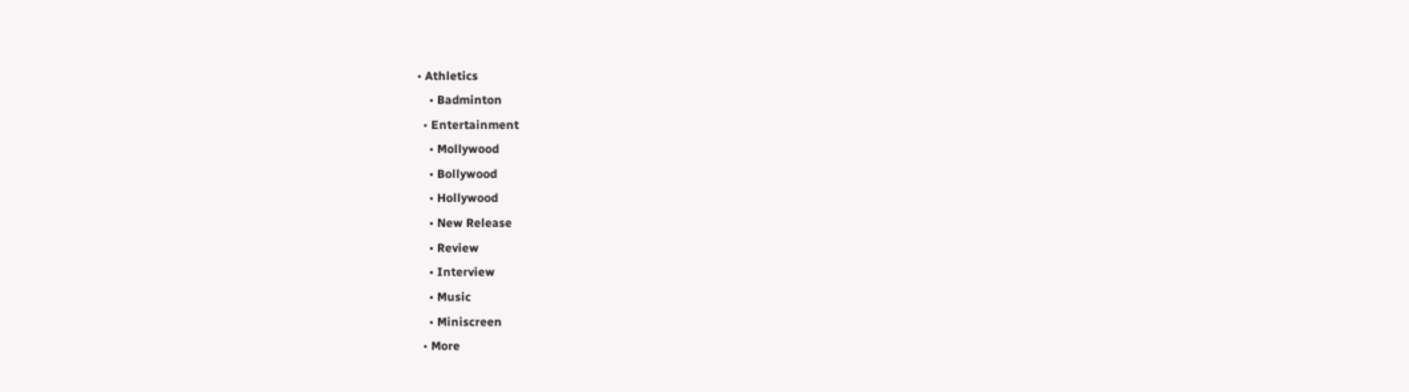• Athletics
    • Badminton
  • Entertainment
    • Mollywood
    • Bollywood
    • Hollywood
    • New Release
    • Review
    • Interview
    • Music
    • Miniscreen
  • More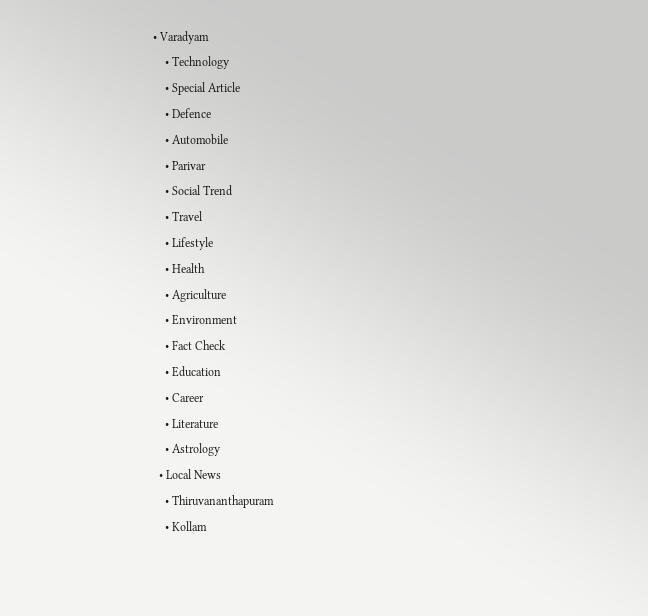• Varadyam
    • Technology
    • Special Article
    • Defence
    • Automobile
    • Parivar
    • Social Trend
    • Travel
    • Lifestyle
    • Health
    • Agriculture
    • Environment
    • Fact Check
    • Education
    • Career
    • Literature
    • Astrology
  • Local News
    • Thiruvananthapuram
    • Kollam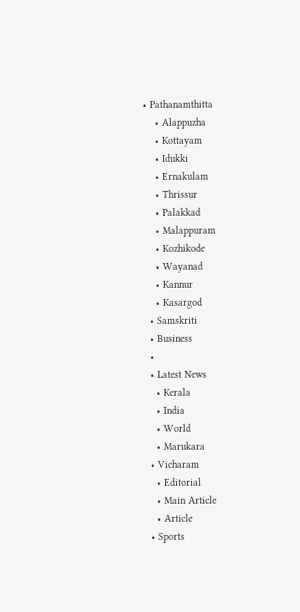• Pathanamthitta
    • Alappuzha
    • Kottayam
    • Idukki
    • Ernakulam
    • Thrissur
    • Palakkad
    • Malappuram
    • Kozhikode
    • Wayanad
    • Kannur
    • Kasargod
  • Samskriti
  • Business
  •
  • Latest News
    • Kerala
    • India
    • World
    • Marukara
  • Vicharam
    • Editorial
    • Main Article
    • Article
  • Sports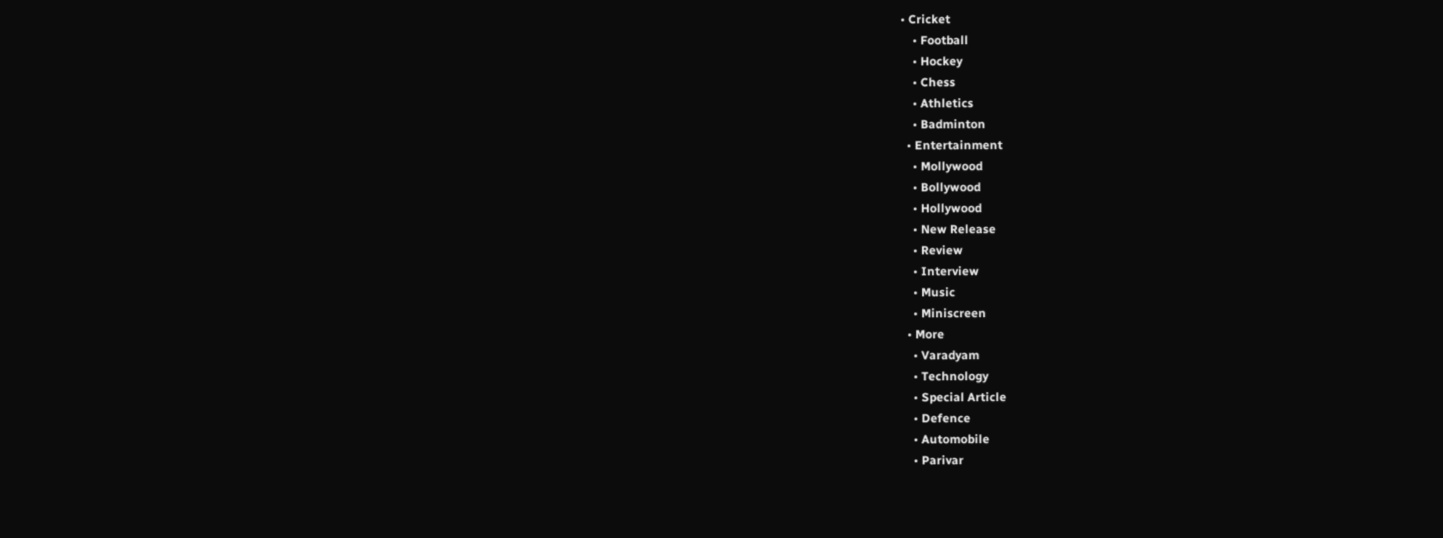• Cricket
    • Football
    • Hockey
    • Chess
    • Athletics
    • Badminton
  • Entertainment
    • Mollywood
    • Bollywood
    • Hollywood
    • New Release
    • Review
    • Interview
    • Music
    • Miniscreen
  • More
    • Varadyam
    • Technology
    • Special Article
    • Defence
    • Automobile
    • Parivar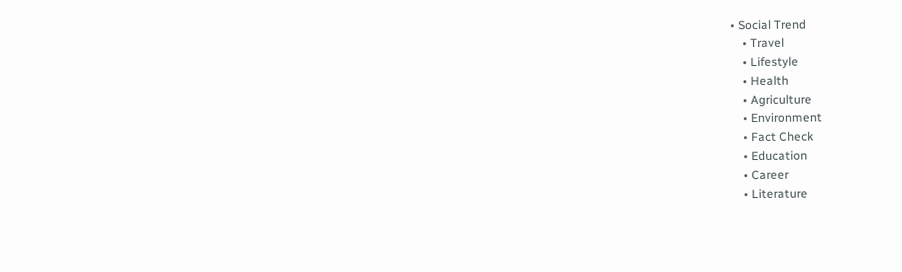• Social Trend
    • Travel
    • Lifestyle
    • Health
    • Agriculture
    • Environment
    • Fact Check
    • Education
    • Career
    • Literature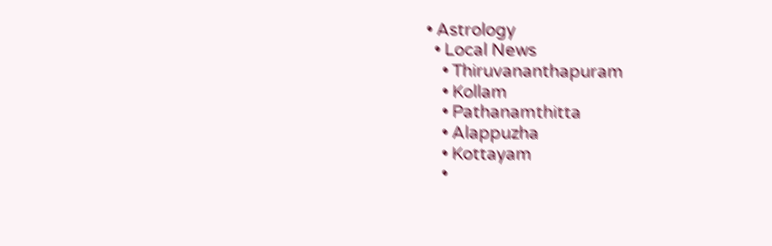• Astrology
  • Local News
    • Thiruvananthapuram
    • Kollam
    • Pathanamthitta
    • Alappuzha
    • Kottayam
    •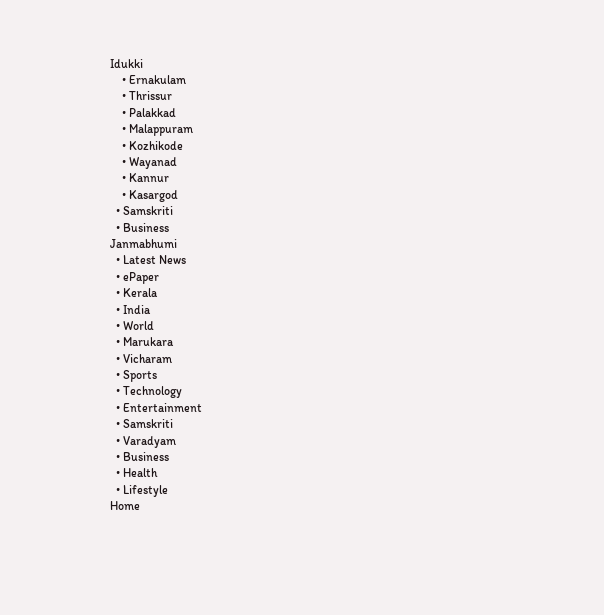Idukki
    • Ernakulam
    • Thrissur
    • Palakkad
    • Malappuram
    • Kozhikode
    • Wayanad
    • Kannur
    • Kasargod
  • Samskriti
  • Business
Janmabhumi
  • Latest News
  • ePaper
  • Kerala
  • India
  • World
  • Marukara
  • Vicharam
  • Sports
  • Technology
  • Entertainment
  • Samskriti
  • Varadyam
  • Business
  • Health
  • Lifestyle
Home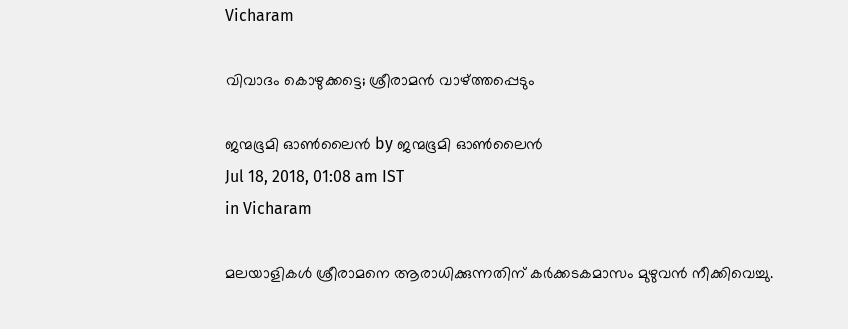Vicharam

വിവാദം കൊഴുക്കട്ടെ; ശ്രീരാമന്‍ വാഴ്‌ത്തപ്പെടും

ജന്മഭൂമി ഓണ്‍ലൈന്‍ by ജന്മഭൂമി ഓണ്‍ലൈന്‍
Jul 18, 2018, 01:08 am IST
in Vicharam

മലയാളികള്‍ ശ്രീരാമനെ ആരാധിക്കുന്നതിന് കര്‍ക്കടകമാസം മുഴുവന്‍ നീക്കിവെച്ചു.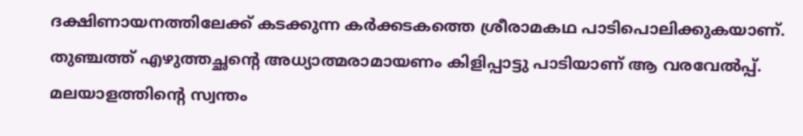ദക്ഷിണായനത്തിലേക്ക് കടക്കുന്ന കര്‍ക്കടകത്തെ ശ്രീരാമകഥ പാടിപൊലിക്കുകയാണ്. തുഞ്ചത്ത് എഴുത്തച്ഛന്റെ അധ്യാത്മരാമായണം കിളിപ്പാട്ടു പാടിയാണ് ആ വരവേല്‍പ്പ്. മലയാളത്തിന്റെ സ്വന്തം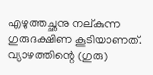എഴുത്തച്ഛനു നല്കുന്ന ഗുരുദക്ഷിണ കൂടിയാണത്. വ്യാഴത്തിന്റെ (ഗുരു)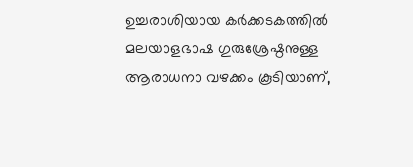ഉച്ചരാശിയായ കര്‍ക്കടകത്തില്‍ മലയാളഭാഷ ഗുരുശ്രേഷ്ഠനുള്ള ആരാധനാ വഴക്കം കൂടിയാണ്,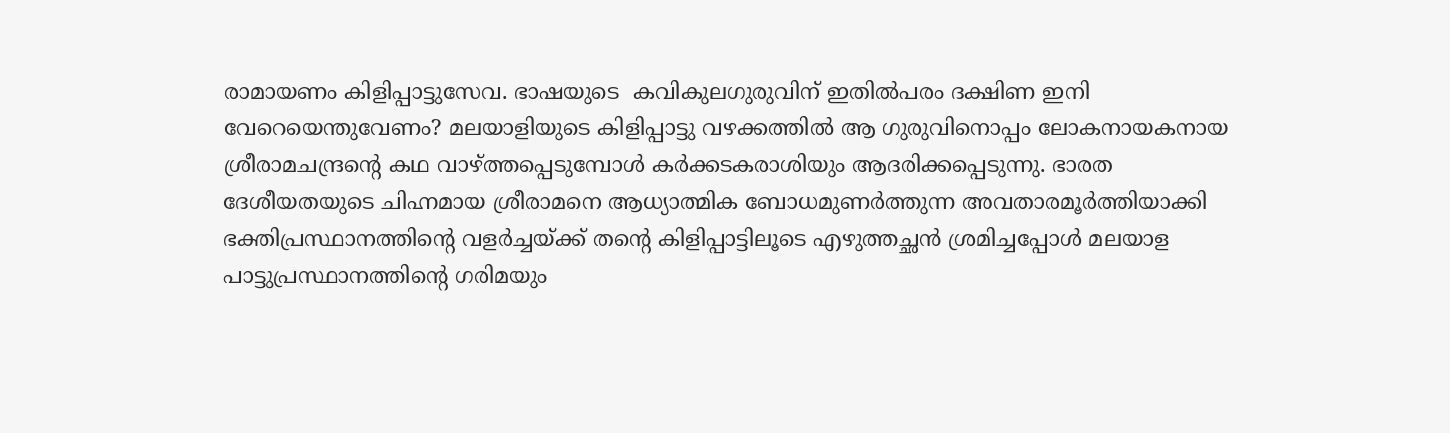രാമായണം കിളിപ്പാട്ടുസേവ. ഭാഷയുടെ  കവികുലഗുരുവിന് ഇതില്‍പരം ദക്ഷിണ ഇനി വേറെയെന്തുവേണം? മലയാളിയുടെ കിളിപ്പാട്ടു വഴക്കത്തില്‍ ആ ഗുരുവിനൊപ്പം ലോകനായകനായ ശ്രീരാമചന്ദ്രന്റെ കഥ വാഴ്‌ത്തപ്പെടുമ്പോള്‍ കര്‍ക്കടകരാശിയും ആദരിക്കപ്പെടുന്നു. ഭാരത ദേശീയതയുടെ ചിഹ്നമായ ശ്രീരാമനെ ആധ്യാത്മിക ബോധമുണര്‍ത്തുന്ന അവതാരമൂര്‍ത്തിയാക്കി ഭക്തിപ്രസ്ഥാനത്തിന്റെ വളര്‍ച്ചയ്‌ക്ക് തന്റെ കിളിപ്പാട്ടിലൂടെ എഴുത്തച്ഛന്‍ ശ്രമിച്ചപ്പോള്‍ മലയാള പാട്ടുപ്രസ്ഥാനത്തിന്റെ ഗരിമയും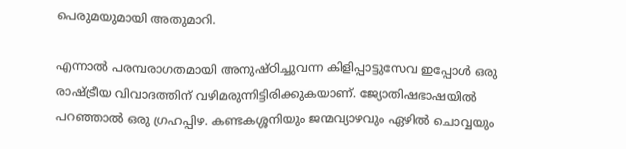പെരുമയുമായി അതുമാറി.

എന്നാല്‍ പരമ്പരാഗതമായി അനുഷ്ഠിച്ചുവന്ന കിളിപ്പാട്ടുസേവ ഇപ്പോള്‍ ഒരു രാഷ്‌ട്രീയ വിവാദത്തിന് വഴിമരുന്നിട്ടിരിക്കുകയാണ്. ജ്യോതിഷഭാഷയില്‍ പറഞ്ഞാല്‍ ഒരു ഗ്രഹപ്പിഴ. കണ്ടകശ്ശനിയും ജന്മവ്യാഴവും ഏഴില്‍ ചൊവ്വയും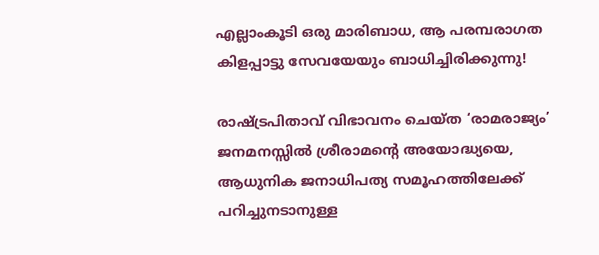എല്ലാംകൂടി ഒരു മാരിബാധ, ആ പരമ്പരാഗത കിളപ്പാട്ടു സേവയേയും ബാധിച്ചിരിക്കുന്നു!

രാഷ്‌ട്രപിതാവ് വിഭാവനം ചെയ്ത ‘രാമരാജ്യം’ ജനമനസ്സില്‍ ശ്രീരാമന്റെ അയോദ്ധ്യയെ, ആധുനിക ജനാധിപത്യ സമൂഹത്തിലേക്ക് പറിച്ചുനടാനുള്ള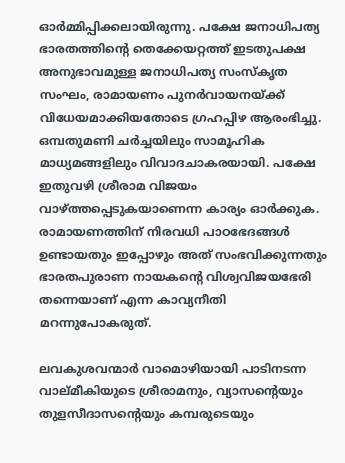ഓര്‍മ്മിപ്പിക്കലായിരുന്നു. പക്ഷേ ജനാധിപത്യ ഭാരതത്തിന്റെ തെക്കേയറ്റത്ത് ഇടതുപക്ഷ അനുഭാവമുള്ള ജനാധിപത്യ സംസ്‌കൃത സംഘം, രാമായണം പുനര്‍വായനയ്‌ക്ക് വിധേയമാക്കിയതോടെ ഗ്രഹപ്പിഴ ആരംഭിച്ചു. ഒമ്പതുമണി ചര്‍ച്ചയിലും സാമൂഹിക മാധ്യമങ്ങളിലും വിവാദചാകരയായി. പക്ഷേ ഇതുവഴി ശ്രീരാമ വിജയം വാഴ്‌ത്തപ്പെടുകയാണെന്ന കാര്യം ഓര്‍ക്കുക. രാമായണത്തിന് നിരവധി പാഠഭേദങ്ങള്‍ ഉണ്ടായതും ഇപ്പോഴും അത് സംഭവിക്കുന്നതും ഭാരതപുരാണ നായകന്റെ വിശ്വവിജയഭേരി തന്നെയാണ് എന്ന കാവ്യനീതി മറന്നുപോകരുത്.

ലവകുശവന്മാര്‍ വാമൊഴിയായി പാടിനടന്ന വാല്മീകിയുടെ ശ്രീരാമനും, വ്യാസന്റെയും തുളസീദാസന്റെയും കമ്പരുടെയും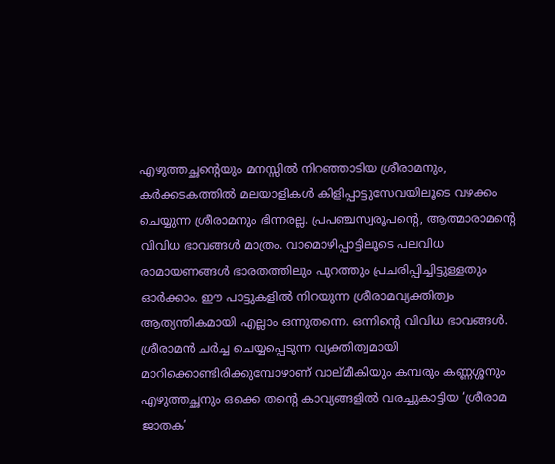എഴുത്തച്ഛന്റെയും മനസ്സില്‍ നിറഞ്ഞാടിയ ശ്രീരാമനും, കര്‍ക്കടകത്തില്‍ മലയാളികള്‍ കിളിപ്പാട്ടുസേവയിലൂടെ വഴക്കം ചെയ്യുന്ന ശ്രീരാമനും ഭിന്നരല്ല. പ്രപഞ്ചസ്വരൂപന്റെ, ആത്മാരാമന്റെ വിവിധ ഭാവങ്ങള്‍ മാത്രം. വാമൊഴിപ്പാട്ടിലൂടെ പലവിധ രാമായണങ്ങള്‍ ഭാരതത്തിലും പുറത്തും പ്രചരിപ്പിച്ചിട്ടുള്ളതും ഓര്‍ക്കാം. ഈ പാട്ടുകളില്‍ നിറയുന്ന ശ്രീരാമവ്യക്തിത്വം ആത്യന്തികമായി എല്ലാം ഒന്നുതന്നെ. ഒന്നിന്റെ വിവിധ ഭാവങ്ങള്‍. ശ്രീരാമന്‍ ചര്‍ച്ച ചെയ്യപ്പെടുന്ന വ്യക്തിത്വമായി മാറിക്കൊണ്ടിരിക്കുമ്പോഴാണ് വാല്മീകിയും കമ്പരും കണ്ണശ്ശനും എഴുത്തച്ഛനും ഒക്കെ തന്റെ കാവ്യങ്ങളില്‍ വരച്ചുകാട്ടിയ ‘ശ്രീരാമ ജാതക’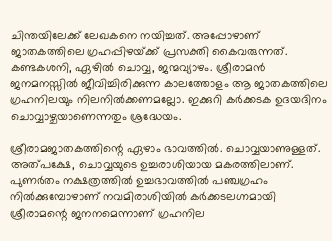ചിന്തയിലേക്ക് ലേഖകനെ നയിച്ചത്. അപ്പോഴാണ് ജാതകത്തിലെ ഗ്രഹപ്പിഴയ്‌ക്ക് പ്രസക്തി കൈവരുന്നത്. കണ്ടകശനി, ഏഴില്‍ ചൊവ്വ, ജന്മവ്യാഴം. ശ്രീരാമന്‍ ജനമനസ്സില്‍ ജീവിച്ചിരിക്കുന്ന കാലത്തോളം ആ ജാതകത്തിലെ ഗ്രഹനിലയും നിലനില്‍ക്കണമല്ലോ. ഇക്കുറി കര്‍ക്കടക ഉദയദിനം ചൊവ്വാഴ്ചയാണെന്നതും ശ്രദ്ധേയം.

ശ്രീരാമജാതകത്തിന്റെ ഏഴാം ഭാവത്തില്‍. ചൊവ്വയാണുള്ളത്. അത്പക്ഷേ, ചൊവ്വയുടെ ഉച്ചരാശിയായ മകരത്തിലാണ്. പുണര്‍തം നക്ഷത്രത്തില്‍ ഉച്ചഭാവത്തില്‍ പഞ്ചഗ്രഹം നില്‍ക്കുമ്പോഴാണ് നവമിരാശിയില്‍ കര്‍ക്കടലഗ്നമായി ശ്രീരാമന്റെ ജനനമെന്നാണ് ഗ്രഹനില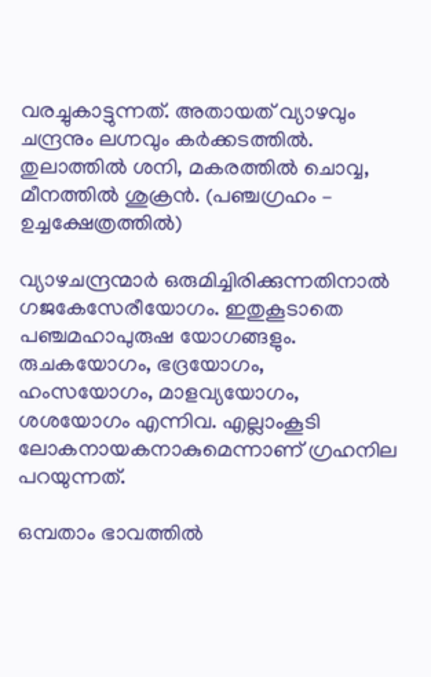വരച്ചുകാട്ടുന്നത്. അതായത് വ്യാഴവും ചന്ദ്രനും ലഗ്നവും കര്‍ക്കടത്തില്‍. തുലാത്തില്‍ ശനി, മകരത്തില്‍ ചൊവ്വ, മീനത്തില്‍ ശുക്രന്‍. (പഞ്ചഗ്രഹം – ഉച്ചക്ഷേത്രത്തില്‍)

വ്യാഴചന്ദ്രന്മാര്‍ ഒരുമിച്ചിരിക്കുന്നതിനാല്‍ ഗജകേസേരീയോഗം. ഇതുകൂടാതെ പഞ്ചമഹാപുരുഷ യോഗങ്ങളും. രുചകയോഗം, ഭദ്രയോഗം, ഹംസയോഗം, മാളവ്യയോഗം, ശശയോഗം എന്നിവ. എല്ലാംകൂടി ലോകനായകനാകുമെന്നാണ് ഗ്രഹനില പറയുന്നത്.

ഒമ്പതാം ഭാവത്തില്‍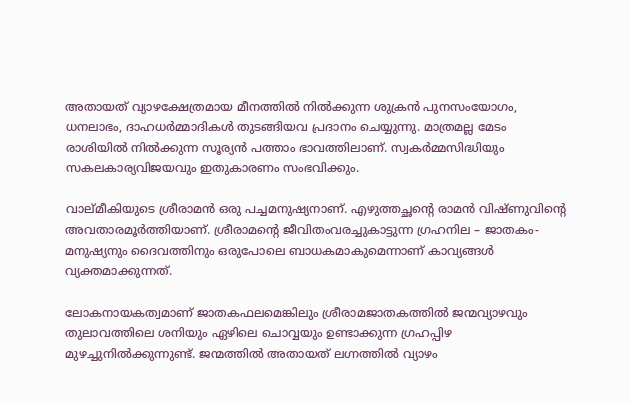അതായത് വ്യാഴക്ഷേത്രമായ മീനത്തില്‍ നില്‍ക്കുന്ന ശുക്രന്‍ പുനസംയോഗം, ധനലാഭം, ദാഹധര്‍മ്മാദികള്‍ തുടങ്ങിയവ പ്രദാനം ചെയ്യുന്നു. മാത്രമല്ല മേടം രാശിയില്‍ നില്‍ക്കുന്ന സൂര്യന്‍ പത്താം ഭാവത്തിലാണ്. സ്വകര്‍മ്മസിദ്ധിയും സകലകാര്യവിജയവും ഇതുകാരണം സംഭവിക്കും.

വാല്മീകിയുടെ ശ്രീരാമന്‍ ഒരു പച്ചമനുഷ്യനാണ്. എഴുത്തച്ഛന്റെ രാമന്‍ വിഷ്ണുവിന്റെ അവതാരമൂര്‍ത്തിയാണ്. ശ്രീരാമന്റെ ജീവിതംവരച്ചുകാട്ടുന്ന ഗ്രഹനില – ജാതകം- മനുഷ്യനും ദൈവത്തിനും ഒരുപോലെ ബാധകമാകുമെന്നാണ് കാവ്യങ്ങള്‍ വ്യക്തമാക്കുന്നത്.

ലോകനായകത്വമാണ് ജാതകഫലമെങ്കിലും ശ്രീരാമജാതകത്തില്‍ ജന്മവ്യാഴവും തുലാവത്തിലെ ശനിയും ഏഴിലെ ചൊവ്വയും ഉണ്ടാക്കുന്ന ഗ്രഹപ്പിഴ മുഴച്ചുനില്‍ക്കുന്നുണ്ട്. ജന്മത്തില്‍ അതായത് ലഗ്നത്തില്‍ വ്യാഴം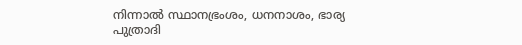നിന്നാല്‍ സ്ഥാനഭ്രംശം, ധനനാശം, ഭാര്യ പുത്രാദി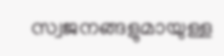സ്വജനങ്ങളുമായുള്ള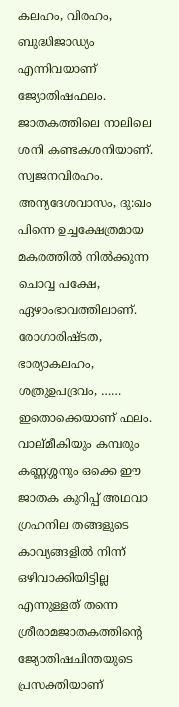കലഹം, വിരഹം, ബുദ്ധിജാഡ്യം എന്നിവയാണ് ജ്യോതിഷഫലം. ജാതകത്തിലെ നാലിലെ ശനി കണ്ടകശനിയാണ്. സ്വജനവിരഹം. അന്യദേശവാസം, ദു:ഖം പിന്നെ ഉച്ചക്ഷേത്രമായ മകരത്തില്‍ നില്‍ക്കുന്ന ചൊവ്വ പക്ഷേ, ഏഴാംഭാവത്തിലാണ്. രോഗാരിഷ്ടത, ഭാര്യാകലഹം, ശത്രുഉപദ്രവം, …… ഇതൊക്കെയാണ് ഫലം. വാല്മീകിയും കമ്പരും കണ്ണശ്ശനും ഒക്കെ ഈ ജാതക കുറിപ്പ് അഥവാ ഗ്രഹനില തങ്ങളുടെ കാവ്യങ്ങളില്‍ നിന്ന് ഒഴിവാക്കിയിട്ടില്ല എന്നുള്ളത് തന്നെ ശ്രീരാമജാതകത്തിന്റെ ജ്യോതിഷചിന്തയുടെ പ്രസക്തിയാണ്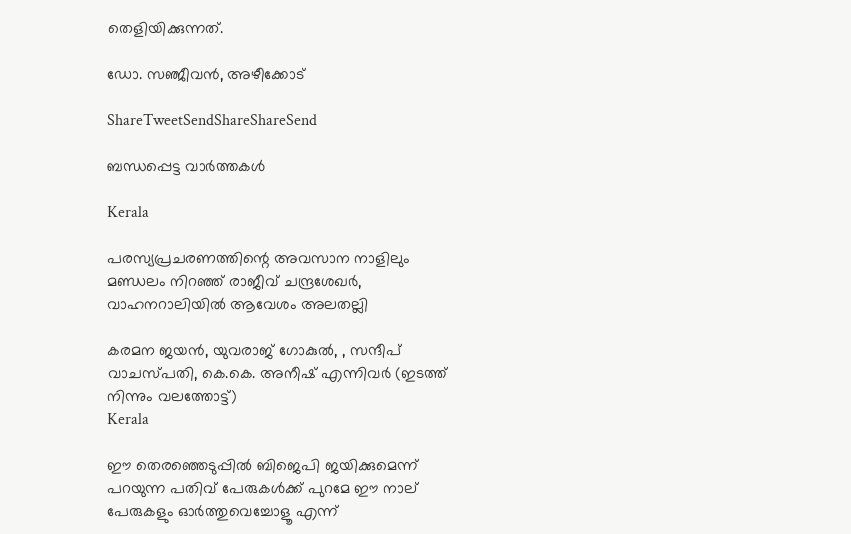തെളിയിക്കുന്നത്.

ഡോ. സഞ്ജീവന്‍, അഴീക്കോട്

ShareTweetSendShareShareSend

ബന്ധപ്പെട്ട വാര്‍ത്തകള്‍

Kerala

പരസ്യപ്രചരണത്തിന്റെ അവസാന നാളിലും മണ്ഡലം നിറഞ്ഞ് രാജീവ് ചന്ദ്രശേഖര്‍, വാഹനറാലിയില്‍ ആവേശം അലതല്ലി

കരമന ജയൻ, യുവരാജ് ഗോകുൽ, , സന്ദീപ് വാചസ്പതി, കെ.കെ. അനീഷ് എന്നിവര്‍ (ഇടത്ത് നിന്നും വലത്തോട്ട്)
Kerala

ഈ തെരഞ്ഞെടുപ്പില്‍ ബിജെപി ജയിക്കുമെന്ന് പറയുന്ന പതിവ് പേരുകള്‍ക്ക് പുറമേ ഈ നാല് പേരുകളും ഓര്‍ത്തുവെച്ചോളൂ എന്ന്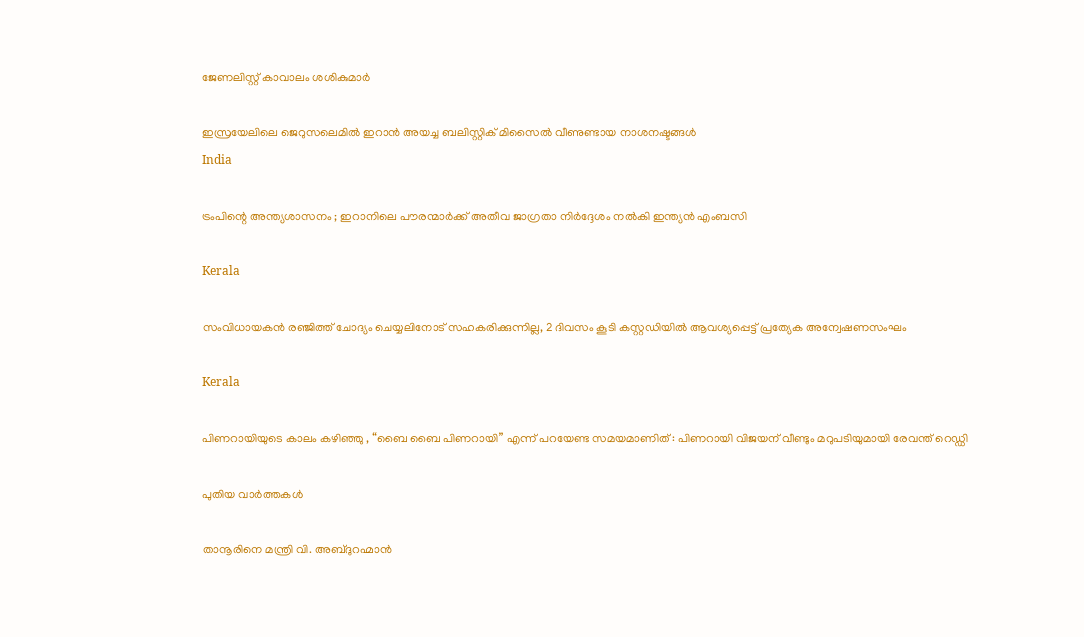ജേണലിസ്റ്റ് കാവാലം ശശികുമാര്‍

ഇസ്രയേലിലെ ജെറുസലെമില്‍ ഇറാന്‍ അയച്ച ബലിസ്റ്റിക് മിസൈല്‍ വീണുണ്ടായ നാശനഷ്ടങ്ങള്‍
India

ട്രംപിന്റെ അന്ത്യശാസനം ; ഇറാനിലെ പൗരന്മാർക്ക് അതീവ ജാഗ്രതാ നിർദ്ദേശം നൽകി ഇന്ത്യൻ എംബസി

Kerala

സംവിധായകന്‍ രഞ്ജിത്ത് ചോദ്യം ചെയ്യലിനോട് സഹകരിക്കുന്നില്ല, 2 ദിവസം കൂടി കസ്റ്റഡിയില്‍ ആവശ്യപ്പെട്ട് പ്രത്യേക അന്വേഷണസംഘം

Kerala

പിണറായിയുടെ കാലം കഴിഞ്ഞു , “ബൈ ബൈ പിണറായി” എന്ന് പറയേണ്ട സമയമാണിത് : പിണറായി വിജയന് വീണ്ടും മറുപടിയുമായി രേവന്ത് റെഡ്ഡി

പുതിയ വാര്‍ത്തകള്‍

താനൂരിനെ മന്ത്രി വി. അബ്ദുറഹ്മാന്‍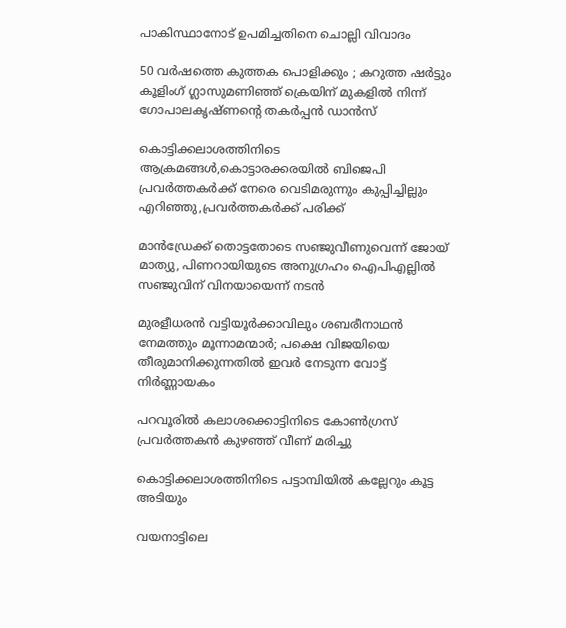പാകിസ്ഥാനോട് ഉപമിച്ചതിനെ ചൊല്ലി വിവാദം

50 വർഷത്തെ കുത്തക പൊളിക്കും ; കറുത്ത ഷർട്ടും കൂളിംഗ് ഗ്ലാസുമണിഞ്ഞ് ക്രെയിന് മുകളിൽ നിന്ന് ഗോപാലകൃഷ്ണന്റെ തകർപ്പൻ ഡാൻസ്

കൊട്ടിക്കലാശത്തിനിടെ ആക്രമങ്ങള്‍,കൊട്ടാരക്കരയില്‍ ബിജെപി പ്രവര്‍ത്തകര്‍ക്ക് നേരെ വെടിമരുന്നും കുപ്പിച്ചില്ലും എറിഞ്ഞു,പ്രവര്‍ത്തകര്‍ക്ക് പരിക്ക്

മാന്‍ഡ്രേക്ക് തൊട്ടതോടെ സഞ്ജുവീണുവെന്ന് ജോയ് മാത്യു, പിണറായിയുടെ അനുഗ്രഹം ഐപിഎല്ലില്‍ സഞ്ജുവിന് വിനയായെന്ന് നടന്‍

മുരളീധരന്‍ വട്ടിയൂര്‍ക്കാവിലും ശബരീനാഥന്‍ നേമത്തും മൂന്നാമന്മാര്‍; പക്ഷെ വിജയിയെ തീരുമാനിക്കുന്നതില്‍ ഇവര്‍ നേടുന്ന വോട്ട് നിര്‍ണ്ണായകം

പറവൂരില്‍ കലാശക്കൊട്ടിനിടെ കോണ്‍ഗ്രസ് പ്രവര്‍ത്തകന്‍ കുഴഞ്ഞ് വീണ് മരിച്ചു

കൊട്ടിക്കലാശത്തിനിടെ പട്ടാമ്പിയില്‍ കല്ലേറും കൂട്ട അടിയും

വയനാട്ടിലെ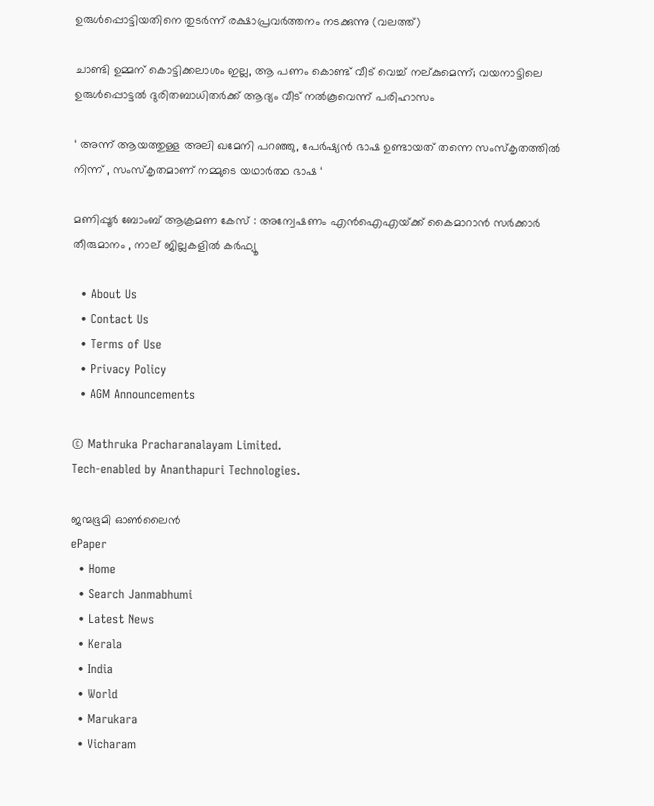ഉരുള്‍പ്പൊട്ടിയതിനെ തുടര്‍ന്ന് രക്ഷാപ്രവര്‍ത്തനം നടക്കുന്നു (വലത്ത്)

ചാണ്ടി ഉമ്മന് കൊട്ടിക്കലാശം ഇല്ല, ആ പണം കൊണ്ട് വീട് വെച്ച് നല്കുമെന്ന്; വയനാട്ടിലെ ഉരുള്‍പ്പൊട്ടല്‍ ദുരിതബാധിതര്‍ക്ക് ആദ്യം വീട് നല്‍കൂവെന്ന് പരിഹാസം

‘ അന്ന് ആയത്തുള്ള അലി ഖമേനി പറഞ്ഞു, പേർഷ്യൻ ഭാഷ ഉണ്ടായത് തന്നെ സംസ്കൃതത്തിൽ നിന്ന് , സംസ്കൃതമാണ് നമ്മുടെ യഥാർത്ഥ ഭാഷ ‘

മണിപ്പൂർ ബോംബ് ആക്രമണ കേസ് : അന്വേഷണം എൻ‌ഐ‌എയ്‌ക്ക് കൈമാറാൻ സർക്കാർ തീരുമാനം , നാല് ജില്ലകളിൽ കർഫ്യൂ

  • About Us
  • Contact Us
  • Terms of Use
  • Privacy Policy
  • AGM Announcements

© Mathruka Pracharanalayam Limited.
Tech-enabled by Ananthapuri Technologies.

ജന്മഭൂമി ഓണ്‍ലൈന്‍
ePaper
  • Home
  • Search Janmabhumi
  • Latest News
  • Kerala
  • India
  • World
  • Marukara
  • Vicharam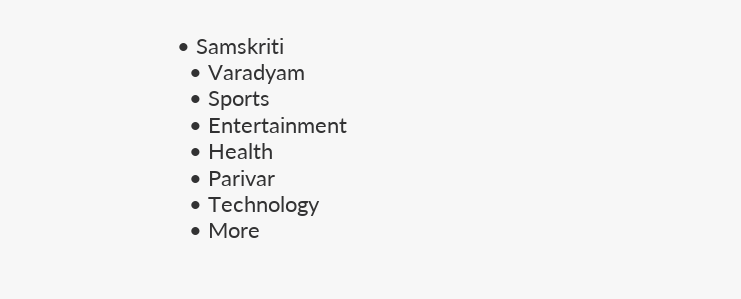• Samskriti
  • Varadyam
  • Sports
  • Entertainment
  • Health
  • Parivar
  • Technology
  • More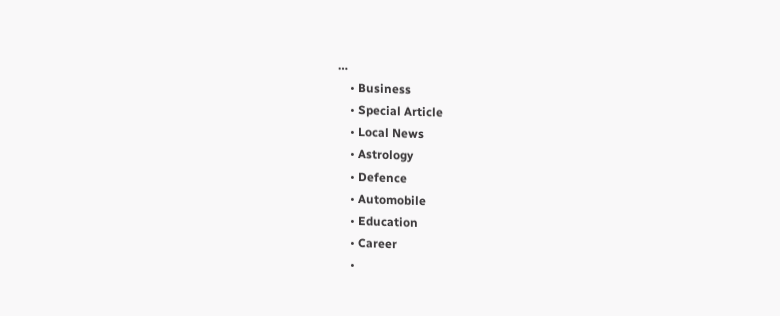…
    • Business
    • Special Article
    • Local News
    • Astrology
    • Defence
    • Automobile
    • Education
    • Career
    •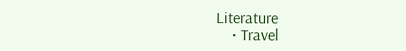Literature
    • Travel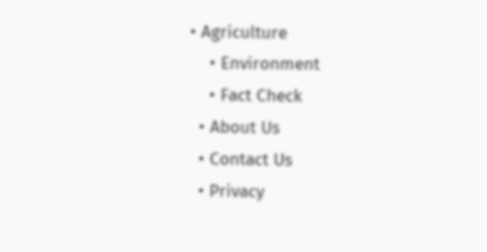• Agriculture
    • Environment
    • Fact Check
  • About Us
  • Contact Us
  • Privacy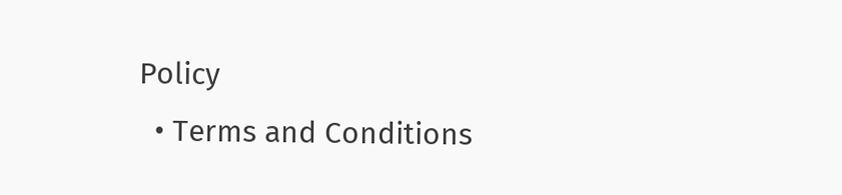Policy
  • Terms and Conditions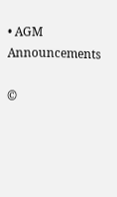• AGM Announcements

©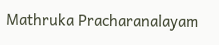Mathruka Pracharanalayam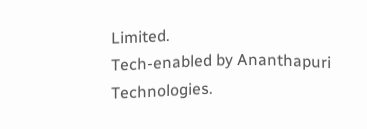Limited.
Tech-enabled by Ananthapuri Technologies.